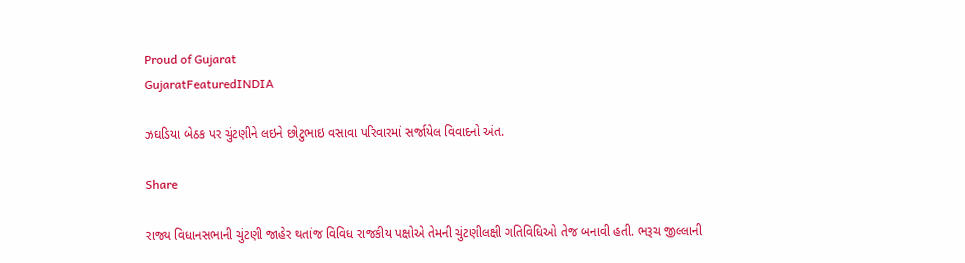Proud of Gujarat
GujaratFeaturedINDIA

ઝઘડિયા બેઠક પર ચુંટણીને લઇને છોટુભાઇ વસાવા પરિવારમાં સર્જાયેલ વિવાદનો અંત.

Share

રાજ્ય વિધાનસભાની ચુંટણી જાહેર થતાંજ વિવિધ રાજકીય પક્ષોએ તેમની ચુંટણીલક્ષી ગતિવિધિઓ તેજ બનાવી હતી. ભરૂચ જીલ્લાની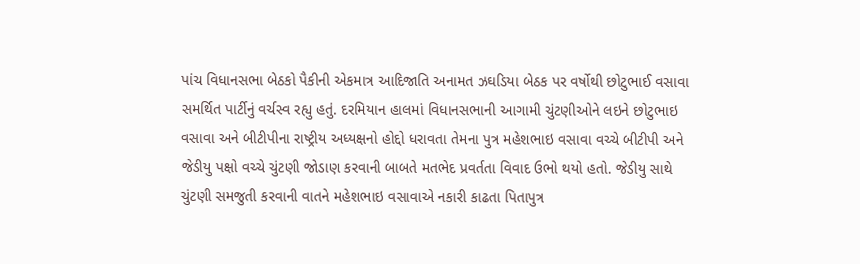પાંચ વિધાનસભા બેઠકો પૈકીની એકમાત્ર આદિજાતિ અનામત ઝઘડિયા બેઠક પર વર્ષોથી છોટુભાઈ વસાવા સમર્થિત પાર્ટીનું વર્ચસ્વ રહ્યુ હતું. દરમિયાન હાલમાં વિધાનસભાની આગામી ચુંટણીઓને લઇને છોટુભાઇ વસાવા અને બીટીપીના રાષ્ટ્રીય અધ્યક્ષનો હોદ્દો ધરાવતા તેમના પુત્ર મહેશભાઇ વસાવા વચ્ચે બીટીપી અને જેડીયુ પક્ષો વચ્ચે ચુંટણી જોડાણ કરવાની બાબતે મતભેદ પ્રવર્તતા વિવાદ ઉભો થયો હતો. જેડીયુ સાથે ચુંટણી સમજુતી કરવાની વાતને મહેશભાઇ વસાવાએ નકારી કાઢતા પિતાપુત્ર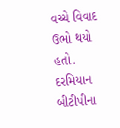વચ્ચે વિવાદ ઉભો થયો હતો. દરમિયાન બીટીપીના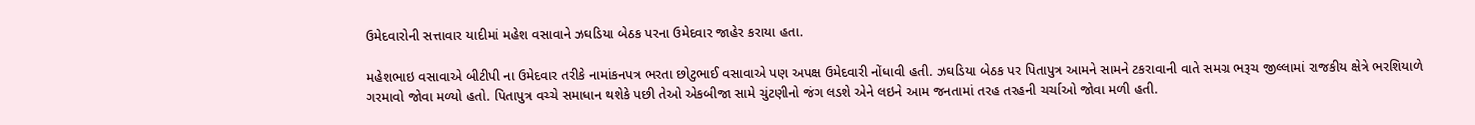ઉમેદવારોની સત્તાવાર યાદીમાં મહેશ વસાવાને ઝઘડિયા બેઠક પરના ઉમેદવાર જાહેર કરાયા હતા.

મહેશભાઇ વસાવાએ બીટીપી ના ઉમેદવાર તરીકે નામાંકનપત્ર ભરતા છોટુભાઈ વસાવાએ પણ અપક્ષ ઉમેદવારી નોંધાવી હતી. ઝઘડિયા બેઠક પર પિતાપુત્ર આમને સામને ટકરાવાની વાતે સમગ્ર ભરૂચ જીલ્લામાં રાજકીય ક્ષેત્રે ભરશિયાળે ગરમાવો જોવા મળ્યો હતો. પિતાપુત્ર વચ્ચે સમાધાન થશેકે પછી તેઓ એકબીજા સામે ચુંટણીનો જંગ લડશે એને લઇને આમ જનતામાં તરહ તરહની ચર્ચાઓ જોવા મળી હતી.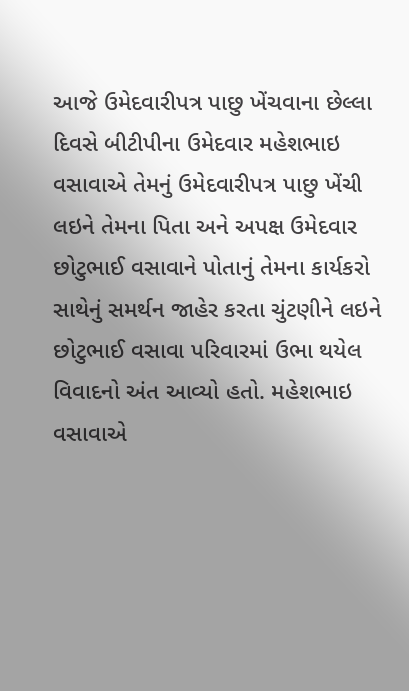આજે ઉમેદવારીપત્ર પાછુ ખેંચવાના છેલ્લા દિવસે બીટીપીના ઉમેદવાર મહેશભાઇ વસાવાએ તેમનું ઉમેદવારીપત્ર પાછુ ખેંચી લઇને તેમના પિતા અને અપક્ષ ઉમેદવાર છોટુભાઈ વસાવાને પોતાનું તેમના કાર્યકરો સાથેનું સમર્થન જાહેર કરતા ચુંટણીને લઇને છોટુભાઈ વસાવા પરિવારમાં ઉભા થયેલ વિવાદનો અંત આવ્યો હતો. મહેશભાઇ વસાવાએ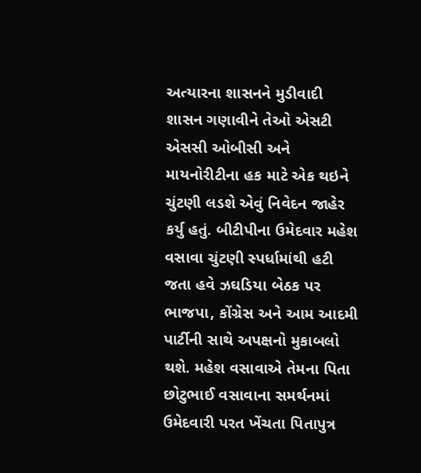અત્યારના શાસનને મુડીવાદી શાસન ગણાવીને તેઓ એસટી એસસી ઓબીસી અને માયનોરીટીના હક માટે એક થઇને ચુંટણી લડશે એવું નિવેદન જાહેર કર્યુ હતું. બીટીપીના ઉમેદવાર મહેશ વસાવા ચુંટણી સ્પર્ધામાંથી હટી જતા હવે ઝઘડિયા બેઠક પર ભાજપા, કોંગ્રેસ અને આમ આદમી પાર્ટીની સાથે અપક્ષનો મુકાબલો થશે. મહેશ વસાવાએ તેમના પિતા છોટુભાઈ વસાવાના સમર્થનમાં ઉમેદવારી પરત ખેંચતા પિતાપુત્ર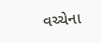વચ્ચેના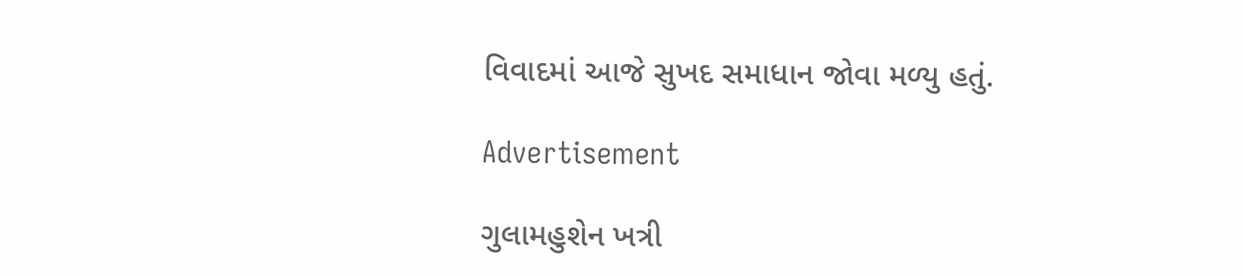વિવાદમાં આજે સુખદ સમાધાન જોવા મળ્યુ હતું.

Advertisement

ગુલામહુશેન ખત્રી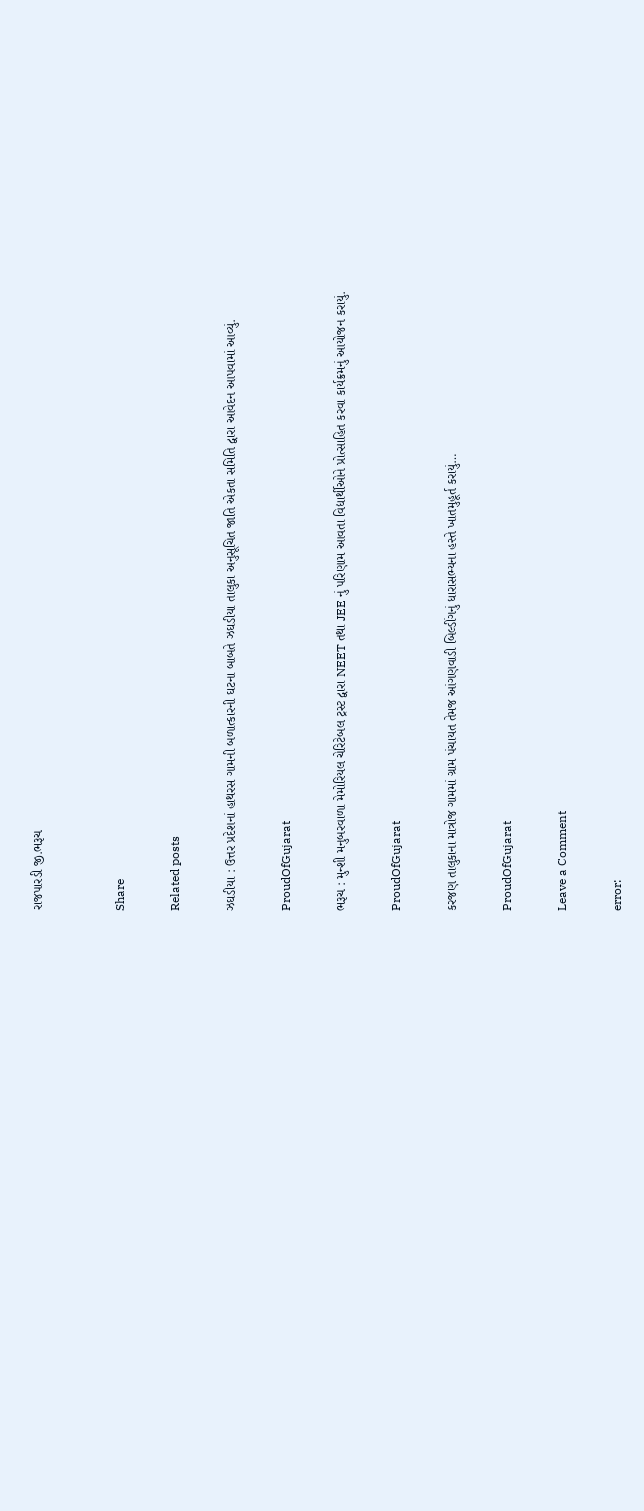રાજપારડી જી.ભરૂચ


Share

Related posts

ઝઘડીયા : ઉત્તર પ્રદેશનાં હાથરસ ગામની બળાત્કારની ઘટના બાબતે ઝઘડીયા તાલુકા અનુસૂચિત જાતિ એકતા સમિતિ દ્વારા આવેદન આપવામાં આવ્યું.

ProudOfGujarat

ભરૂચ : મુન્શી મનુબરવાળા મેમોરિયલ ચેરિટેબલ ટ્રસ્ટ દ્વારા NEET તથા JEE નું પરિણામ આવતા વિદ્યાર્થીઓને પ્રોત્સાહિત કરવા કાર્યક્રમનું આયોજન કરાયું.

ProudOfGujarat

કરજણ તાલુકાના માત્રોજ ગામમાં ગ્રામ પંચાયત તેમજ આંગણવાડી બિલ્ડીંગનું ધારાસભ્યના હસ્તે ખાતમુહૂર્ત કરાયું…

ProudOfGujarat

Leave a Comment

error: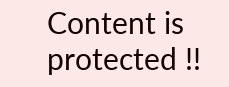Content is protected !!